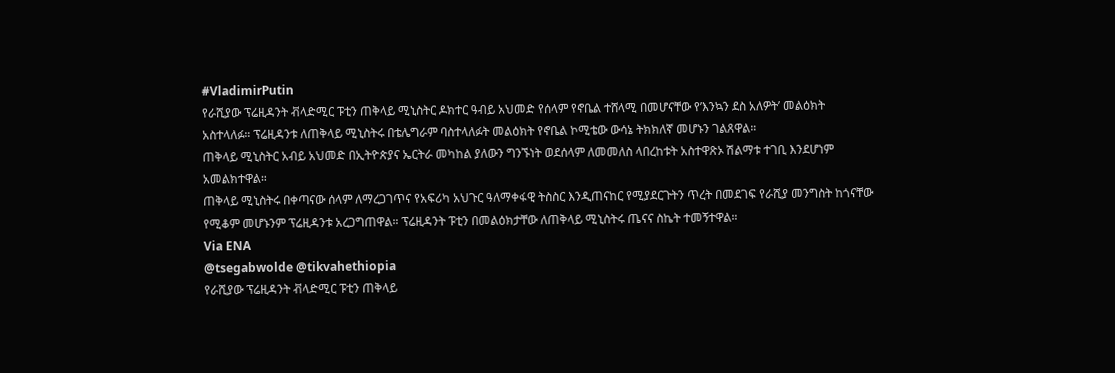#VladimirPutin
የራሺያው ፕሬዚዳንት ቭላድሚር ፑቲን ጠቅላይ ሚኒስትር ዶክተር ዓብይ አህመድ የሰላም የኖቤል ተሸላሚ በመሆናቸው የ’እንኳን ደስ አለዎት’ መልዕክት አስተላለፉ። ፕሬዚዳንቱ ለጠቅላይ ሚኒስትሩ በቴሌግራም ባስተላለፉት መልዕክት የኖቤል ኮሚቴው ውሳኔ ትክክለኛ መሆኑን ገልጸዋል።
ጠቅላይ ሚኒስትር አብይ አህመድ በኢትዮጵያና ኤርትራ መካከል ያለውን ግንኙነት ወደሰላም ለመመለስ ላበረከቱት አስተዋጽኦ ሽልማቱ ተገቢ እንደሆነም አመልክተዋል።
ጠቅላይ ሚኒስትሩ በቀጣናው ሰላም ለማረጋገጥና የአፍሪካ አህጉር ዓለማቀፋዊ ትስስር እንዲጠናከር የሚያደርጉትን ጥረት በመደገፍ የራሺያ መንግስት ከጎናቸው የሚቆም መሆኑንም ፕሬዚዳንቱ አረጋግጠዋል። ፕሬዚዳንት ፑቲን በመልዕክታቸው ለጠቅላይ ሚኒስትሩ ጤናና ስኬት ተመኝተዋል።
Via ENA
@tsegabwolde @tikvahethiopia
የራሺያው ፕሬዚዳንት ቭላድሚር ፑቲን ጠቅላይ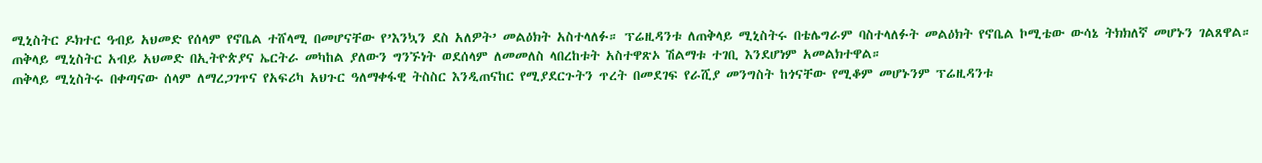ሚኒስትር ዶክተር ዓብይ አህመድ የሰላም የኖቤል ተሸላሚ በመሆናቸው የ’እንኳን ደስ አለዎት’ መልዕክት አስተላለፉ። ፕሬዚዳንቱ ለጠቅላይ ሚኒስትሩ በቴሌግራም ባስተላለፉት መልዕክት የኖቤል ኮሚቴው ውሳኔ ትክክለኛ መሆኑን ገልጸዋል።
ጠቅላይ ሚኒስትር አብይ አህመድ በኢትዮጵያና ኤርትራ መካከል ያለውን ግንኙነት ወደሰላም ለመመለስ ላበረከቱት አስተዋጽኦ ሽልማቱ ተገቢ እንደሆነም አመልክተዋል።
ጠቅላይ ሚኒስትሩ በቀጣናው ሰላም ለማረጋገጥና የአፍሪካ አህጉር ዓለማቀፋዊ ትስስር እንዲጠናከር የሚያደርጉትን ጥረት በመደገፍ የራሺያ መንግስት ከጎናቸው የሚቆም መሆኑንም ፕሬዚዳንቱ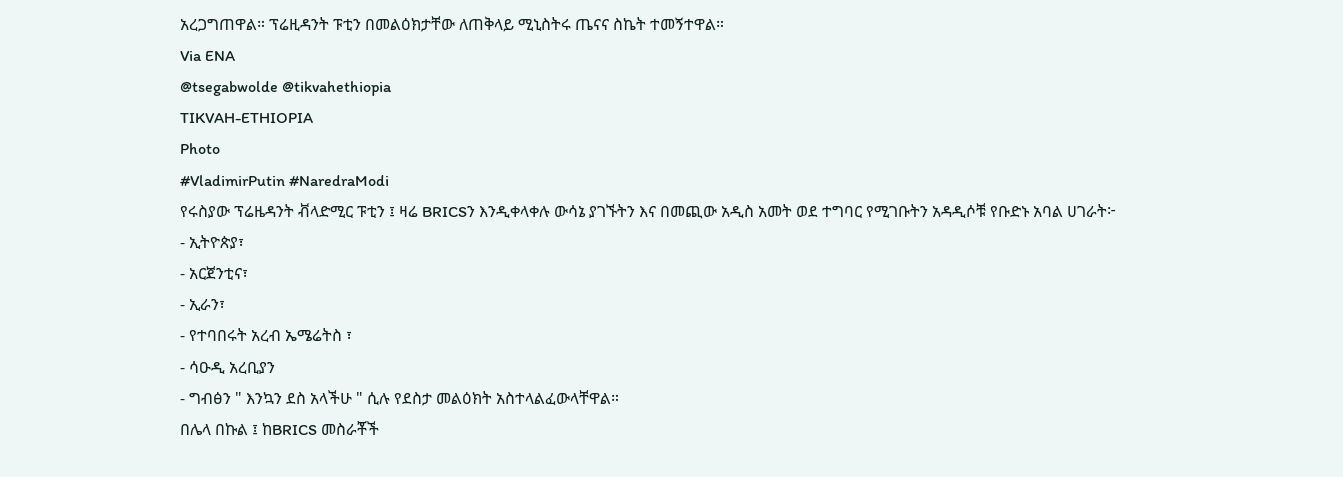አረጋግጠዋል። ፕሬዚዳንት ፑቲን በመልዕክታቸው ለጠቅላይ ሚኒስትሩ ጤናና ስኬት ተመኝተዋል።
Via ENA
@tsegabwolde @tikvahethiopia
TIKVAH-ETHIOPIA
Photo
#VladimirPutin #NaredraModi
የሩስያው ፕሬዜዳንት ቭላድሚር ፑቲን ፤ ዛሬ BRICSን እንዲቀላቀሉ ውሳኔ ያገኙትን እና በመጪው አዲስ አመት ወደ ተግባር የሚገቡትን አዳዲሶቹ የቡድኑ አባል ሀገራት፦
- ኢትዮጵያ፣
- አርጀንቲና፣
- ኢራን፣
- የተባበሩት አረብ ኤሜሬትስ ፣
- ሳዑዲ አረቢያን
- ግብፅን " እንኳን ደስ አላችሁ " ሲሉ የደስታ መልዕክት አስተላልፈውላቸዋል።
በሌላ በኩል ፤ ከBRICS መስራቾች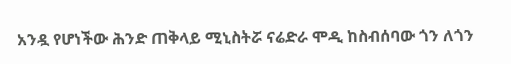አንዷ የሆነችው ሕንድ ጠቅላይ ሚኒስትሯ ናሬድራ ሞዲ ከስብሰባው ጎን ለጎን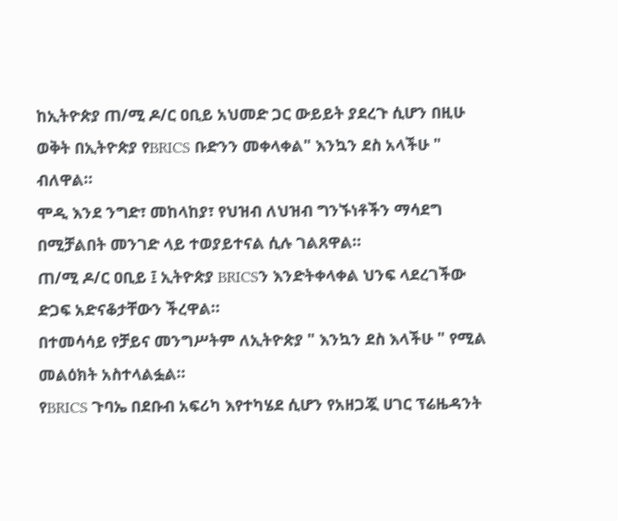ከኢትዮጵያ ጠ/ሚ ዶ/ር ዐቢይ አህመድ ጋር ውይይት ያደረጉ ሲሆን በዚሁ ወቅት በኢትዮጵያ የBRICS ቡድንን መቀላቀል" እንኳን ደስ አላችሁ " ብለዋል።
ሞዲ እንደ ንግድ፣ መከላከያ፣ የህዝብ ለህዝብ ግንኙነቶችን ማሳደግ በሚቻልበት መንገድ ላይ ተወያይተናል ሲሉ ገልጸዋል።
ጠ/ሚ ዶ/ር ዐቢይ ፤ ኢትዮጵያ BRICSን እንድትቀላቀል ህንፍ ላደረገችው ድጋፍ አድናቆታቸውን ችረዋል።
በተመሳሳይ የቻይና መንግሥትም ለኢትዮጵያ " እንኳን ደስ እላችሁ " የሚል መልዕክት አስተላልፏል።
የBRICS ጉባኤ በደቡብ አፍሪካ እየተካሄደ ሲሆን የአዘጋጇ ሀገር ፕሬዜዳንት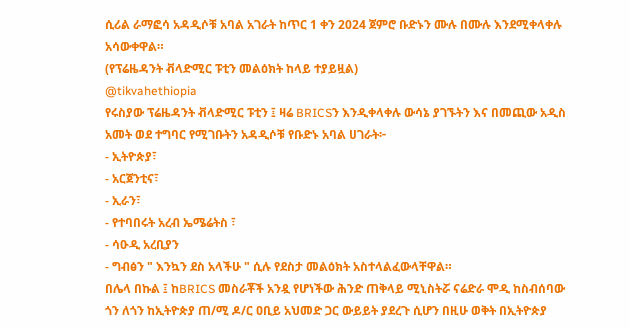ሲሪል ራማፎሳ አዳዲሶቹ አባል አገራት ከጥር 1 ቀን 2024 ጀምሮ ቡድኑን ሙሉ በሙሉ እንደሚቀላቀሉ አሳውቀዋል።
(የፕሬዜዳንት ቭላድሚር ፑቲን መልዕክት ከላይ ተያይዟል)
@tikvahethiopia
የሩስያው ፕሬዜዳንት ቭላድሚር ፑቲን ፤ ዛሬ BRICSን እንዲቀላቀሉ ውሳኔ ያገኙትን እና በመጪው አዲስ አመት ወደ ተግባር የሚገቡትን አዳዲሶቹ የቡድኑ አባል ሀገራት፦
- ኢትዮጵያ፣
- አርጀንቲና፣
- ኢራን፣
- የተባበሩት አረብ ኤሜሬትስ ፣
- ሳዑዲ አረቢያን
- ግብፅን " እንኳን ደስ አላችሁ " ሲሉ የደስታ መልዕክት አስተላልፈውላቸዋል።
በሌላ በኩል ፤ ከBRICS መስራቾች አንዷ የሆነችው ሕንድ ጠቅላይ ሚኒስትሯ ናሬድራ ሞዲ ከስብሰባው ጎን ለጎን ከኢትዮጵያ ጠ/ሚ ዶ/ር ዐቢይ አህመድ ጋር ውይይት ያደረጉ ሲሆን በዚሁ ወቅት በኢትዮጵያ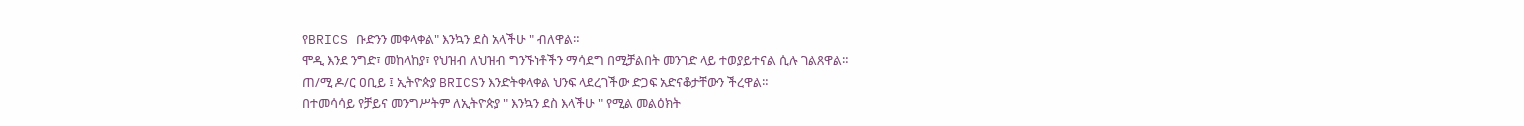የBRICS ቡድንን መቀላቀል" እንኳን ደስ አላችሁ " ብለዋል።
ሞዲ እንደ ንግድ፣ መከላከያ፣ የህዝብ ለህዝብ ግንኙነቶችን ማሳደግ በሚቻልበት መንገድ ላይ ተወያይተናል ሲሉ ገልጸዋል።
ጠ/ሚ ዶ/ር ዐቢይ ፤ ኢትዮጵያ BRICSን እንድትቀላቀል ህንፍ ላደረገችው ድጋፍ አድናቆታቸውን ችረዋል።
በተመሳሳይ የቻይና መንግሥትም ለኢትዮጵያ " እንኳን ደስ እላችሁ " የሚል መልዕክት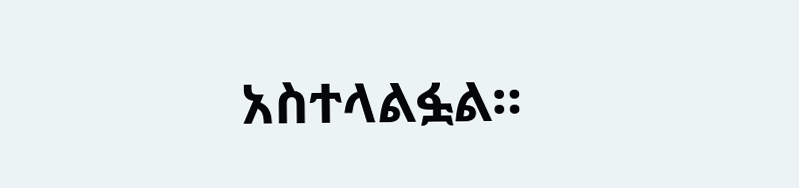አስተላልፏል።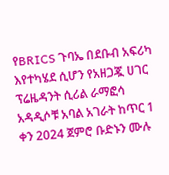የBRICS ጉባኤ በደቡብ አፍሪካ እየተካሄደ ሲሆን የአዘጋጇ ሀገር ፕሬዜዳንት ሲሪል ራማፎሳ አዳዲሶቹ አባል አገራት ከጥር 1 ቀን 2024 ጀምሮ ቡድኑን ሙሉ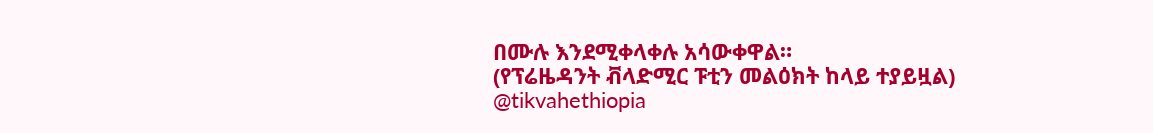በሙሉ እንደሚቀላቀሉ አሳውቀዋል።
(የፕሬዜዳንት ቭላድሚር ፑቲን መልዕክት ከላይ ተያይዟል)
@tikvahethiopia